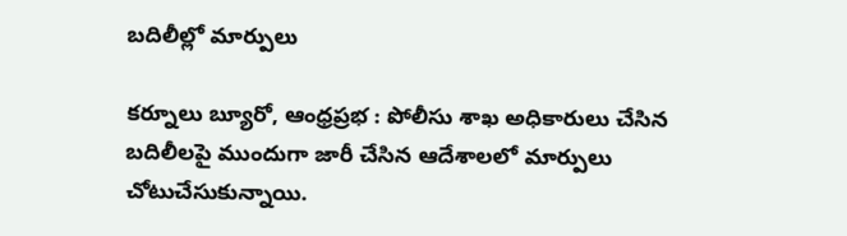బదిలీల్లో మార్పులు

కర్నూలు బ్యూరో, ఆంధ్రప్రభ : పోలీసు శాఖ అధికారులు చేసిన బదిలీలపై ముందుగా జారీ చేసిన ఆదేశాలలో మార్పులు చోటుచేసుకున్నాయి.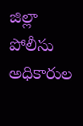జిల్లా పోలీసు అధికారుల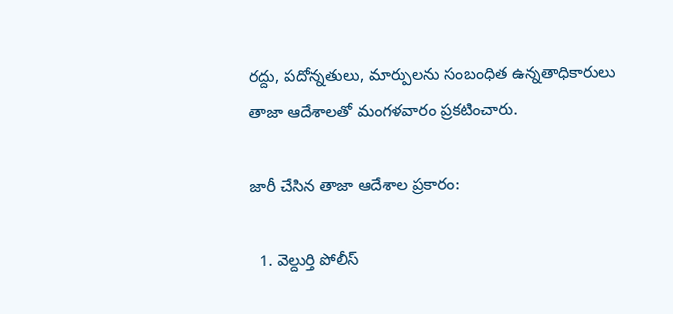రద్దు, పదోన్నతులు, మార్పులను సంబంధిత ఉన్నతాధికారులు తాజా ఆదేశాలతో మంగళవారం ప్రకటించారు.

జారీ చేసిన తాజా ఆదేశాల ప్రకారం:

  1. వెల్దుర్తి పోలీస్‌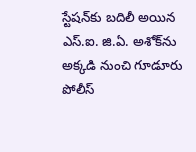స్టేషన్‌కు బదిలీ అయిన ఎస్‌.ఐ. జి.ఏ. అశోక్‌ను అక్కడి నుంచి గూడూరు పోలీస్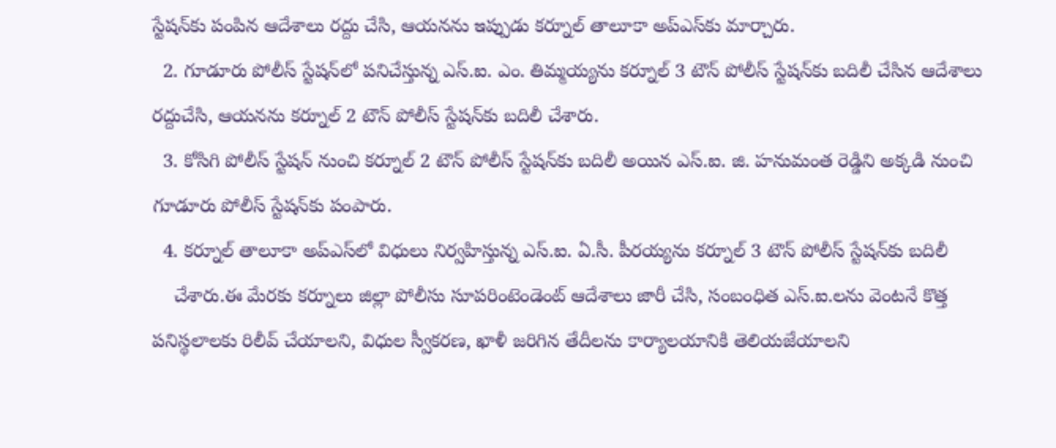స్టేషన్‌కు పంపిన ఆదేశాలు రద్దు చేసి, ఆయనను ఇప్పుడు కర్నూల్ తాలూకా అప్‌ఎస్‌కు మార్చారు.
  2. గూడూరు పోలీస్ స్టేషన్‌లో పనిచేస్తున్న ఎస్‌.ఐ. ఎం. తిమ్మయ్యను కర్నూల్ 3 టౌన్ పోలీస్ స్టేషన్‌కు బదిలీ చేసిన ఆదేశాలు రద్దుచేసి, ఆయనను కర్నూల్ 2 టౌన్ పోలీస్ స్టేషన్‌కు బదిలీ చేశారు.
  3. కోసిగి పోలీస్ స్టేషన్‌ నుంచి కర్నూల్ 2 టౌన్ పోలీస్‌ స్టేషన్‌కు బదిలీ అయిన ఎస్‌.ఐ. జి. హనుమంత రెడ్డిని అక్కడి నుంచి గూడూరు పోలీస్ స్టేషన్‌కు పంపారు.
  4. కర్నూల్ తాలూకా అప్‌ఎస్‌లో విధులు నిర్వహిస్తున్న ఎస్‌.ఐ. ఏ.సీ. పీరయ్యను కర్నూల్ 3 టౌన్ పోలీస్ స్టేషన్‌కు బదిలీ
    చేశారు.ఈ మేరకు కర్నూలు జిల్లా పోలీసు సూపరింటెండెంట్‌ ఆదేశాలు జారీ చేసి, సంబంధిత ఎస్.ఐ.లను వెంటనే కొత్త పనిస్థలాలకు రిలీవ్‌ చేయాలని, విధుల స్వీకరణ, ఖాళీ జరిగిన తేదీలను కార్యాలయానికి తెలియజేయాలని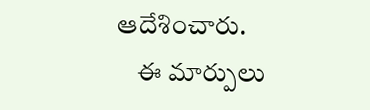ఆదేశించారు.
    ఈ మార్పులు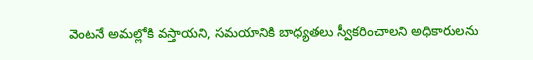వెంటనే అమల్లోకి వస్తాయని, సమయానికి బాధ్యతలు స్వీకరించాలని అధికారులను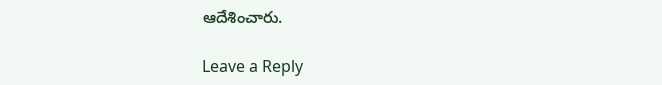ఆదేశించారు.

Leave a Reply